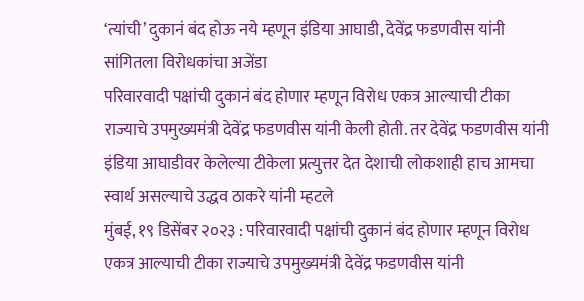‘त्यांची’ दुकानं बंद होऊ नये म्हणून इंडिया आघाडी, देवेंद्र फडणवीस यांनी सांगितला विरोधकांचा अजेंडा
परिवारवादी पक्षांची दुकानं बंद होणार म्हणून विरोध एकत्र आल्याची टीका राज्याचे उपमुख्यमंत्री देवेंद्र फडणवीस यांनी केली होती. तर देवेंद्र फडणवीस यांनी इंडिया आघाडीवर केलेल्या टीकेला प्रत्युत्तर देत देशाची लोकशाही हाच आमचा स्वार्थ असल्याचे उद्धव ठाकरे यांनी म्हटले
मुंबई, १९ डिसेंबर २०२३ : परिवारवादी पक्षांची दुकानं बंद होणार म्हणून विरोध एकत्र आल्याची टीका राज्याचे उपमुख्यमंत्री देवेंद्र फडणवीस यांनी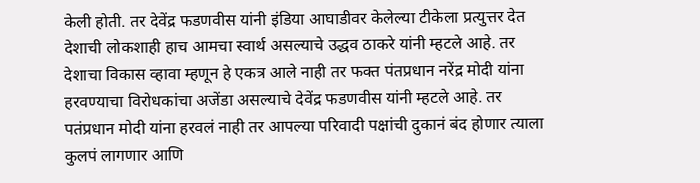केली होती. तर देवेंद्र फडणवीस यांनी इंडिया आघाडीवर केलेल्या टीकेला प्रत्युत्तर देत देशाची लोकशाही हाच आमचा स्वार्थ असल्याचे उद्धव ठाकरे यांनी म्हटले आहे. तर देशाचा विकास व्हावा म्हणून हे एकत्र आले नाही तर फक्त पंतप्रधान नरेंद्र मोदी यांना हरवण्याचा विरोधकांचा अजेंडा असल्याचे देवेंद्र फडणवीस यांनी म्हटले आहे. तर पतंप्रधान मोदी यांना हरवलं नाही तर आपल्या परिवादी पक्षांची दुकानं बंद होणार त्याला कुलपं लागणार आणि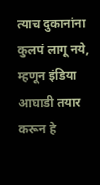त्याच दुकानांना कुलपं लागू नये, म्हणून इंडिया आघाडी तयार करून हे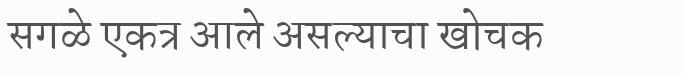सगळे एकत्र आले असल्याचा खोचक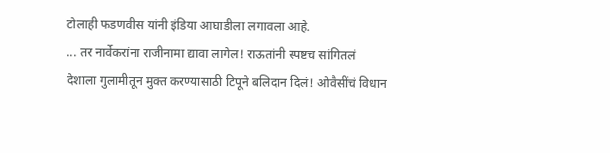टोलाही फडणवीस यांनी इंडिया आघाडीला लगावला आहे.
... तर नार्वेकरांना राजीनामा द्यावा लागेल! राऊतांनी स्पष्टच सांगितलं
देशाला गुलामीतून मुक्त करण्यासाठी टिपूने बलिदान दिलं! ओवैसींचं विधान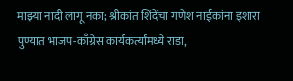माझ्या नादी लागू नका; श्रीकांत शिंदेंचा गणेश नाईकांना इशारा
पुण्यात भाजप-काँग्रेस कार्यकर्त्यांमध्ये राडा,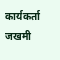कार्यकर्ता जखमी